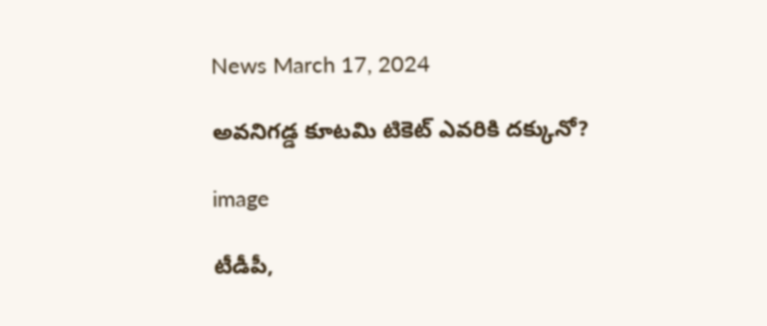News March 17, 2024

అవనిగడ్డ కూటమి టికెట్ ఎవరికి దక్కునో?

image

టీడీపీ,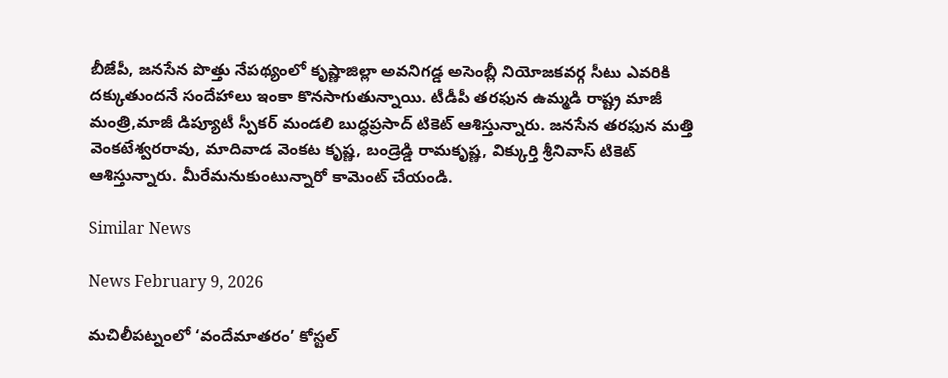బీజేపీ, జనసేన పొత్తు నేపథ్యంలో కృష్ణాజిల్లా అవనిగడ్డ అసెంబ్లీ నియోజకవర్గ సీటు ఎవరికి దక్కుతుందనే సందేహాలు ఇంకా కొనసాగుతున్నాయి. టీడీపీ తరఫున ఉమ్మడి రాష్ట్ర మాజీ మంత్రి,మాజీ డిప్యూటీ స్పీకర్ మండలి బుద్ధప్రసాద్ టికెట్ ఆశిస్తున్నారు. జనసేన తరఫున మత్తి వెంకటేశ్వరరావు, మాదివాడ వెంకట కృష్ణ, బండ్రెడ్డి రామకృష్ణ, విక్కుర్తి శ్రీనివాస్ టికెట్ ఆశిస్తున్నారు. మీరేమనుకుంటున్నారో కామెంట్ చేయండి.

Similar News

News February 9, 2026

మచిలీపట్నంలో ‘వందేమాతరం’ కోస్టల్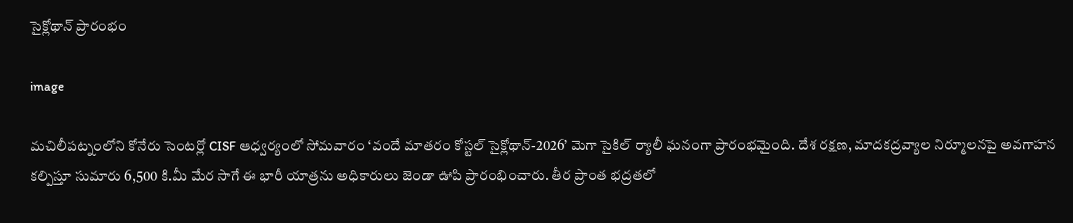సైక్లోథాన్ ప్రారంభం

image

మచిలీపట్నంలోని కోనేరు సెంటర్లో CISF ఆధ్వర్యంలో సోమవారం ‘వందే మాతరం కోస్టల్ సైక్లోథాన్-2026’ మెగా సైకిల్ ర్యాలీ ఘనంగా ప్రారంభమైంది. దేశ రక్షణ, మాదకద్రవ్యాల నిర్మూలనపై అవగాహన కల్పిస్తూ సుమారు 6,500 కి.మీ మేర సాగే ఈ భారీ యాత్రను అధికారులు జెండా ఊపి ప్రారంభించారు. తీర ప్రాంత భద్రతలో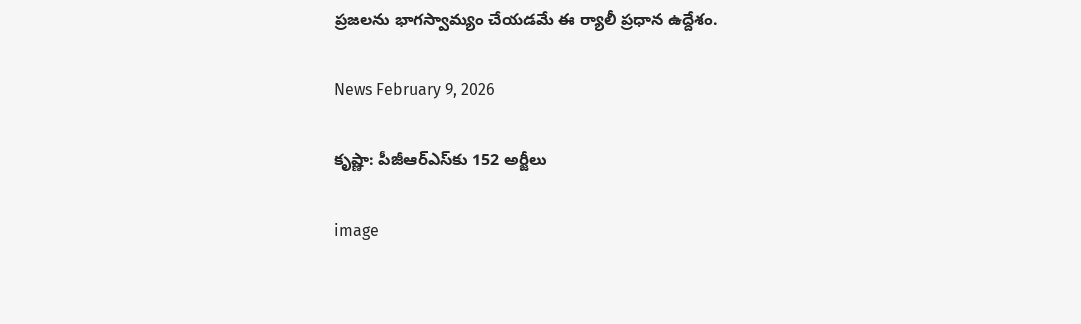ప్రజలను భాగస్వామ్యం చేయడమే ఈ ర్యాలీ ప్రధాన ఉద్దేశం.

News February 9, 2026

కృష్ణా: పీజీఆర్ఎస్‌కు 152 అర్జీలు

image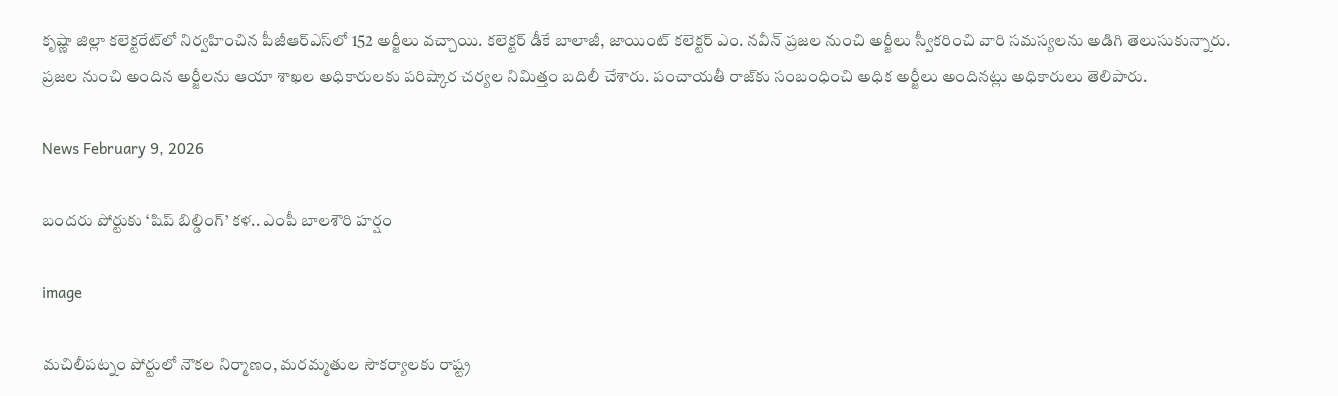కృష్ణా జిల్లా కలెక్టరేట్‌లో నిర్వహించిన పీజీఆర్ఎస్‌లో 152 అర్జీలు వచ్చాయి. కలెక్టర్ డీకే బాలాజీ, జాయింట్ కలెక్టర్ ఎం. నవీన్ ప్రజల నుంచి అర్జీలు స్వీకరించి వారి సమస్యలను అడిగి తెలుసుకున్నారు. ప్రజల నుంచి అందిన అర్జీలను ఆయా శాఖల అధికారులకు పరిష్కార చర్యల నిమిత్తం బదిలీ చేశారు. పంచాయతీ రాజ్‌కు సంబంధించి అధిక అర్జీలు అందినట్లు అధికారులు తెలిపారు.

News February 9, 2026

బందరు పోర్టుకు ‘షిప్‌ బిల్డింగ్‌’ కళ.. ఎంపీ బాలశౌరి హర్షం

image

మచిలీపట్నం పోర్టులో నౌకల నిర్మాణం, మరమ్మతుల సౌకర్యాలకు రాష్ట్ర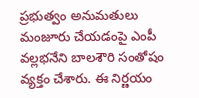ప్రభుత్వం అనుమతులు మంజూరు చేయడంపై ఎంపీ వల్లభనేని బాలశౌరి సంతోషం వ్యక్తం చేశారు. ఈ నిర్ణయం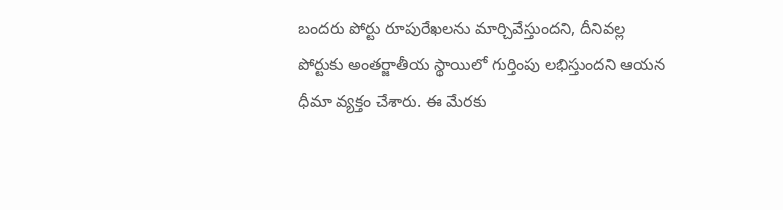బందరు పోర్టు రూపురేఖలను మార్చివేస్తుందని, దీనివల్ల పోర్టుకు అంతర్జాతీయ స్థాయిలో గుర్తింపు లభిస్తుందని ఆయన ధీమా వ్యక్తం చేశారు. ఈ మేరకు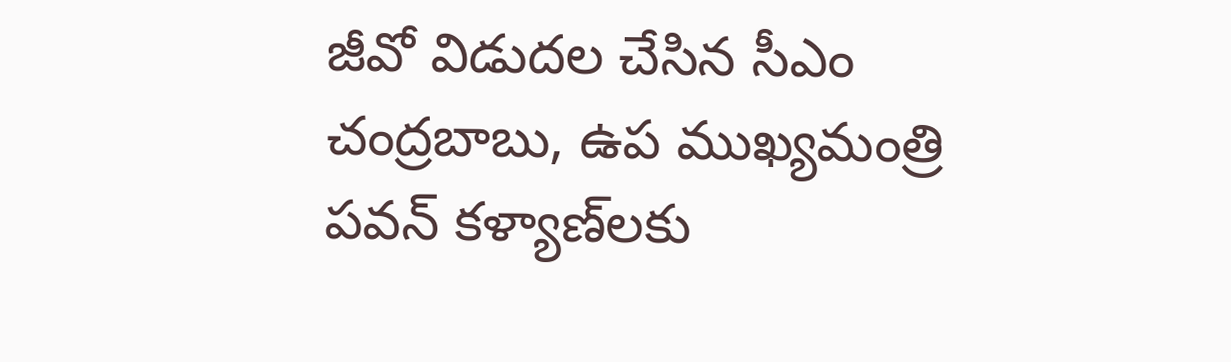జీవో విడుదల చేసిన సీఎం చంద్రబాబు, ఉప ముఖ్యమంత్రి పవన్ కళ్యాణ్‌లకు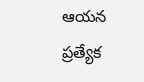ఆయన ప్రత్యేక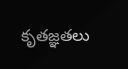కృతజ్ఞతలు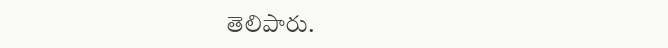తెలిపారు.